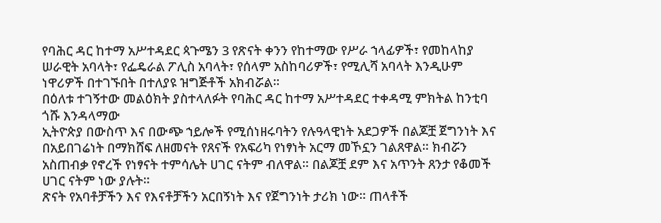የባሕር ዳር ከተማ አሥተዳደር ጳጉሜን 3 የጽናት ቀንን የከተማው የሥራ ኀላፊዎች፣ የመከላከያ ሠራዊት አባላት፣ የፌዴራል ፖሊስ አባላት፣ የሰላም አስከባሪዎች፣ የሚሊሻ አባላት እንዲሁም ነዋሪዎች በተገኙበት በተለያዩ ዝግጅቶች አክብሯል።
በዕለቱ ተገኝተው መልዕክት ያስተላለፉት የባሕር ዳር ከተማ አሥተዳደር ተቀዳሚ ምክትል ከንቲባ ጎሹ እንዳላማው
ኢትዮጵያ በውስጥ እና በውጭ ኀይሎች የሚሰነዘሩባትን የሉዓላዊነት አደጋዎች በልጆቿ ጀግንነት እና በአይበገሬነት በማክሸፍ ለዘመናት የጸናች የአፍሪካ የነፃነት አርማ መኾኗን ገልጸዋል። ክብሯን አስጠብቃ የኖረች የነፃናት ተምሳሌት ሀገር ናትም ብለዋል። በልጆቿ ደም እና አጥንት ጸንታ የቆመች ሀገር ናትም ነው ያሉት።
ጽናት የአባቶቻችን እና የእናቶቻችን አርበኝነት እና የጀግንነት ታሪክ ነው። ጠላቶች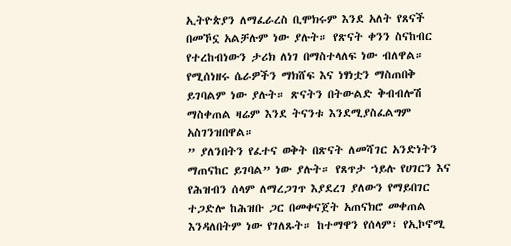ኢትዮጵያን ለማፈራረስ ቢሞክሩም እንደ አለት የጸናች በመኾኗ አልቻሉም ነው ያሉት። የጽናት ቀንን ስናከብር የተረከብነውን ታሪክ ለነገ በማስተላለፍ ነው ብለዋል። የሚሰነዘሩ ሴራዎችን ማክሸፍ እና ነፃነቷን ማስጠበቅ ይገባልም ነው ያሉት። ጽናትን በትውልድ ቅብብሎሽ ማስቀጠል ዛሬም እንደ ትናንቱ እንደሚያስፈልግም አስገንዝበዋል።
” ያለንበትን የፈተና ወቅት በጽናት ለመሻገር አንድነትን ማጠናከር ይገባል” ነው ያሉት። የጸጥታ ኀይሉ የሀገርን እና የሕዝብን ሰላም ለማረጋገጥ እያደረገ ያለውን የማይበገር ተጋድሎ ከሕዝቡ ጋር በመቀናጀት አጠናክሮ መቀጠል እንዳለበትም ነው የገለጹት። ከተማዋን የሰላም፣ የኢኮኖሚ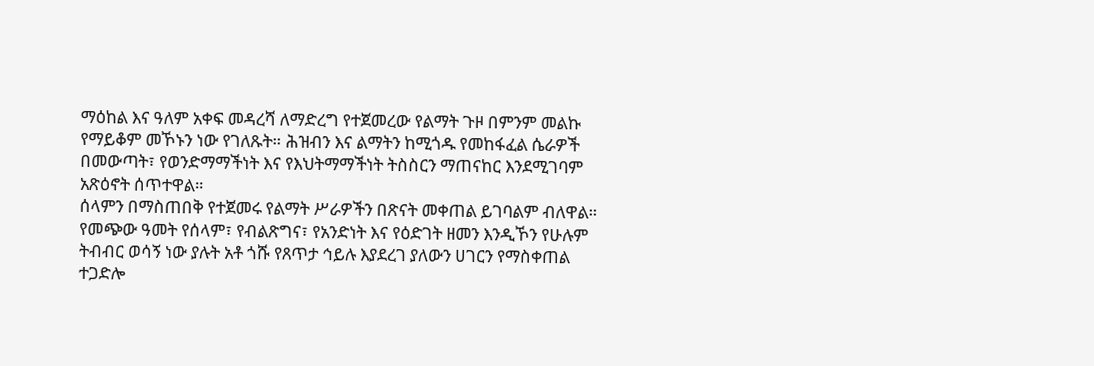ማዕከል እና ዓለም አቀፍ መዳረሻ ለማድረግ የተጀመረው የልማት ጉዞ በምንም መልኩ የማይቆም መኾኑን ነው የገለጹት። ሕዝብን እና ልማትን ከሚጎዱ የመከፋፈል ሴራዎች በመውጣት፣ የወንድማማችነት እና የእህትማማችነት ትስስርን ማጠናከር እንደሚገባም አጽዕኖት ሰጥተዋል።
ሰላምን በማስጠበቅ የተጀመሩ የልማት ሥራዎችን በጽናት መቀጠል ይገባልም ብለዋል። የመጭው ዓመት የሰላም፣ የብልጽግና፣ የአንድነት እና የዕድገት ዘመን እንዲኾን የሁሉም ትብብር ወሳኝ ነው ያሉት አቶ ጎሹ የጸጥታ ኅይሉ እያደረገ ያለውን ሀገርን የማስቀጠል ተጋድሎ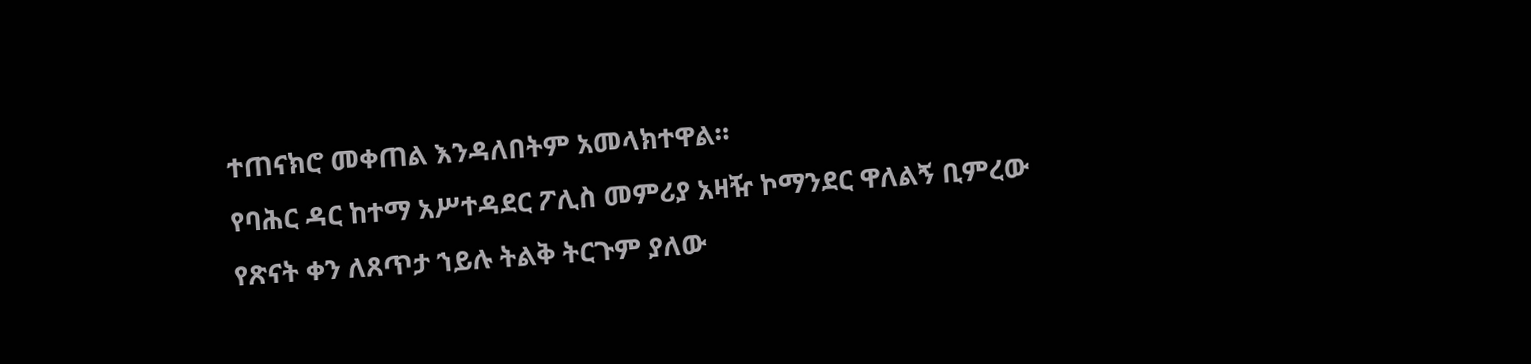ተጠናክሮ መቀጠል እንዳለበትም አመላክተዋል።
የባሕር ዳር ከተማ አሥተዳደር ፖሊስ መምሪያ አዛዥ ኮማንደር ዋለልኝ ቢምረው የጽናት ቀን ለጸጥታ ኀይሉ ትልቅ ትርጉም ያለው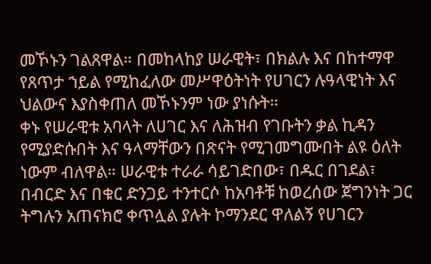መኾኑን ገልጸዋል። በመከላከያ ሠራዊት፣ በክልሉ እና በከተማዋ የጸጥታ ኀይል የሚከፈለው መሥዋዕትነት የሀገርን ሉዓላዊነት እና ህልውና እያስቀጠለ መኾኑንም ነው ያነሱት።
ቀኑ የሠራዊቱ አባላት ለሀገር እና ለሕዝብ የገቡትን ቃል ኪዳን የሚያድሱበት እና ዓላማቸውን በጽናት የሚገመግሙበት ልዩ ዕለት ነውም ብለዋል። ሠራዊቱ ተራራ ሳይገድበው፣ በዱር በገደል፣ በብርድ እና በቁር ድንጋይ ተንተርሶ ከአባቶቹ ከወረሰው ጀግንነት ጋር ትግሉን አጠናክሮ ቀጥሏል ያሉት ኮማንደር ዋለልኝ የሀገርን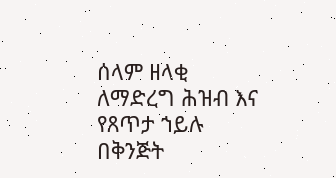ሰላም ዘላቂ ለማድረግ ሕዝብ እና የጸጥታ ኀይሉ በቅንጅት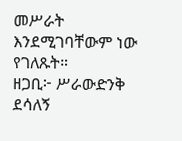መሥራት እንደሚገባቸውም ነው የገለጹት።
ዘጋቢ፦ ሥራውድንቅ ደሳለኝ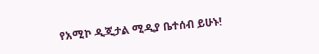የአሚኮ ዲጂታል ሚዲያ ቤተሰብ ይሁኑ!